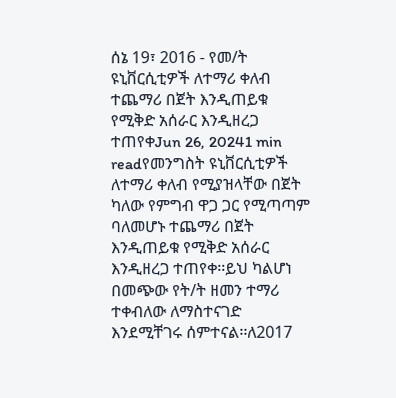ሰኔ 19፣ 2016 - የመ/ት ዩኒቨርሲቲዎች ለተማሪ ቀለብ ተጨማሪ በጀት እንዲጠይቁ የሚቅድ አሰራር እንዲዘረጋ ተጠየቀJun 26, 20241 min readየመንግስት ዩኒቨርሲቲዎች ለተማሪ ቀለብ የሚያዝላቸው በጀት ካለው የምግብ ዋጋ ጋር የሚጣጣም ባለመሆኑ ተጨማሪ በጀት እንዲጠይቁ የሚቅድ አሰራር እንዲዘረጋ ተጠየቀ፡፡ይህ ካልሆነ በመጭው የት/ት ዘመን ተማሪ ተቀብለው ለማስተናገድ እንደሚቸገሩ ሰምተናል፡፡ለ2017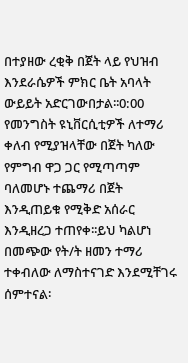በተያዘው ረቂቅ በጀት ላይ የህዝብ እንደራሴዎች ምክር ቤት አባላት ውይይት አድርገውበታል፡፡0:00
የመንግስት ዩኒቨርሲቲዎች ለተማሪ ቀለብ የሚያዝላቸው በጀት ካለው የምግብ ዋጋ ጋር የሚጣጣም ባለመሆኑ ተጨማሪ በጀት እንዲጠይቁ የሚቅድ አሰራር እንዲዘረጋ ተጠየቀ፡፡ይህ ካልሆነ በመጭው የት/ት ዘመን ተማሪ ተቀብለው ለማስተናገድ እንደሚቸገሩ ሰምተናል፡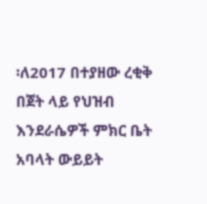፡ለ2017 በተያዘው ረቂቅ በጀት ላይ የህዝብ እንደራሴዎች ምክር ቤት አባላት ውይይት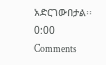አድርገውበታል፡፡0:00
Comments